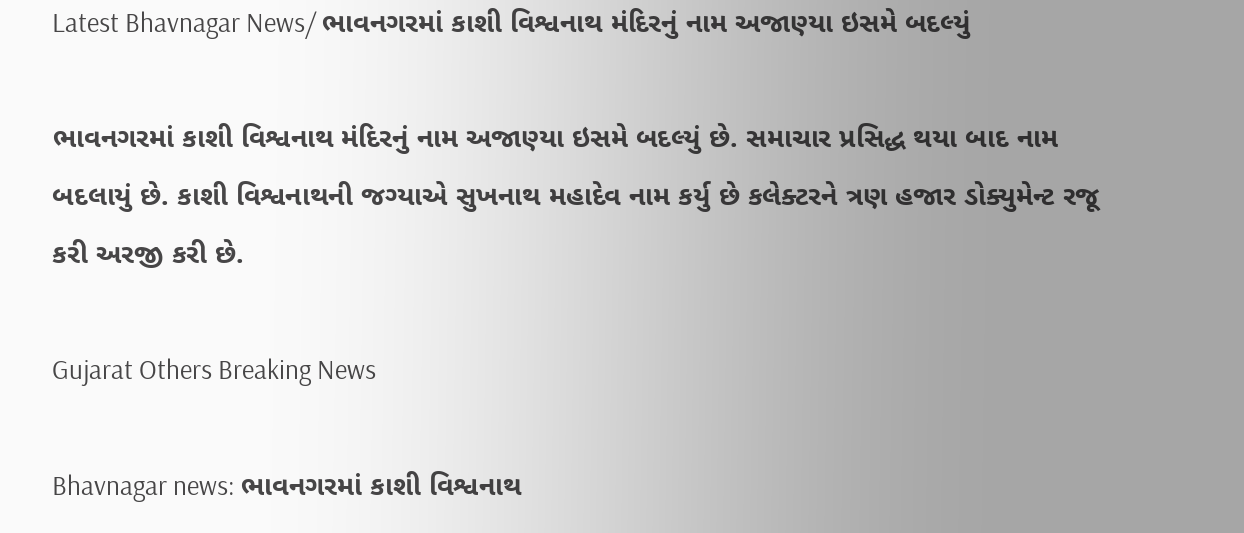Latest Bhavnagar News/ ભાવનગરમાં કાશી વિશ્વનાથ મંદિરનું નામ અજાણ્યા ઇસમે બદલ્યું

ભાવનગરમાં કાશી વિશ્વનાથ મંદિરનું નામ અજાણ્યા ઇસમે બદલ્યું છે. સમાચાર પ્રસિદ્ધ થયા બાદ નામ બદલાયું છે. કાશી વિશ્વનાથની જગ્યાએ સુખનાથ મહાદેવ નામ કર્યુ છે કલેક્ટરને ત્રણ હજાર ડોક્યુમેન્ટ રજૂ કરી અરજી કરી છે.

Gujarat Others Breaking News

Bhavnagar news: ભાવનગરમાં કાશી વિશ્વનાથ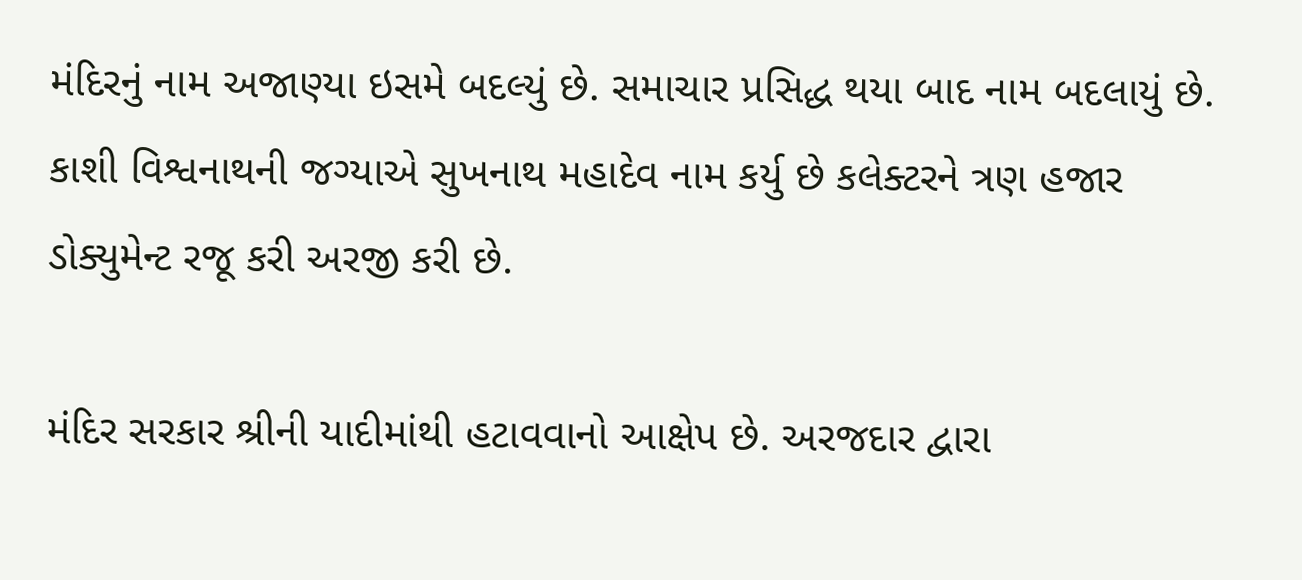મંદિરનું નામ અજાણ્યા ઇસમે બદલ્યું છે. સમાચાર પ્રસિદ્ધ થયા બાદ નામ બદલાયું છે. કાશી વિશ્વનાથની જગ્યાએ સુખનાથ મહાદેવ નામ કર્યુ છે કલેક્ટરને ત્રણ હજાર ડોક્યુમેન્ટ રજૂ કરી અરજી કરી છે.

મંદિર સરકાર શ્રીની યાદીમાંથી હટાવવાનો આક્ષેપ છે. અરજદાર દ્વારા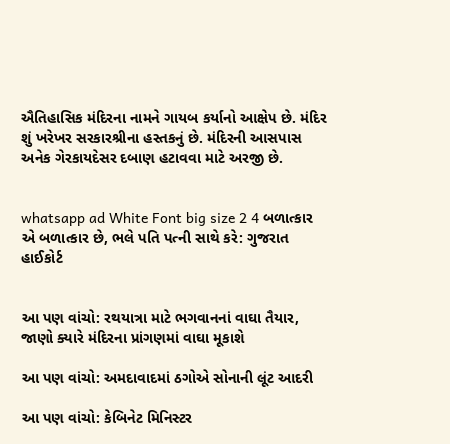ઐતિહાસિક મંદિરના નામને ગાયબ કર્યાનો આક્ષેપ છે. મંદિર શું ખરેખર સરકારશ્રીના હસ્તકનું છે. મંદિરની આસપાસ અનેક ગેરકાયદેસર દબાણ હટાવવા માટે અરજી છે.


whatsapp ad White Font big size 2 4 બળાત્કાર એ બળાત્કાર છે, ભલે પતિ પત્ની સાથે કરે: ગુજરાત હાઈકોર્ટ


આ પણ વાંચો: રથયાત્રા માટે ભગવાનનાં વાઘા તૈયાર, જાણો ક્યારે મંદિરના પ્રાંગણમાં વાઘા મૂકાશે

આ પણ વાંચો: અમદાવાદમાં ઠગોએ સોનાની લૂંટ આદરી

આ પણ વાંચો: કેબિનેટ મિનિસ્ટર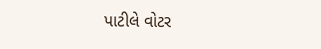પાટીલે વોટર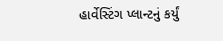હાર્વેસ્ટિંગ પ્લાન્ટનું કર્યું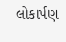લોકાર્પણ